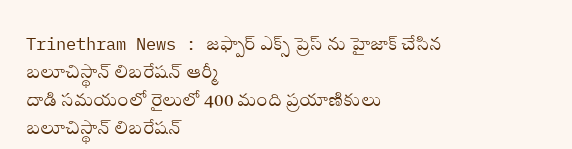Trinethram News : జఫ్పార్ ఎక్స్ ప్రెస్ ను హైజాక్ చేసిన బలూచిస్థాన్ లిబరేషన్ ఆర్మీ
దాడి సమయంలో రైలులో 400 మంది ప్రయాణికులు
బలూచిస్థాన్ లిబరేషన్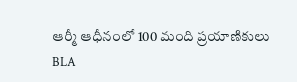ఆర్మీ ఆధీనంలో 100 మంది ప్రయాణికులు
BLA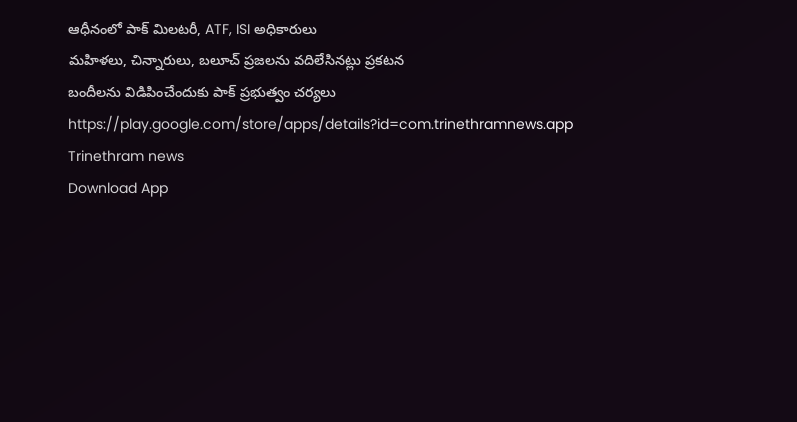ఆధీనంలో పాక్ మిలటరీ, ATF, ISI అధికారులు
మహిళలు, చిన్నారులు, బలూచ్ ప్రజలను వదిలేసినట్లు ప్రకటన
బందీలను విడిపించేందుకు పాక్ ప్రభుత్వం చర్యలు
https://play.google.com/store/apps/details?id=com.trinethramnews.app
Trinethram news
Download App